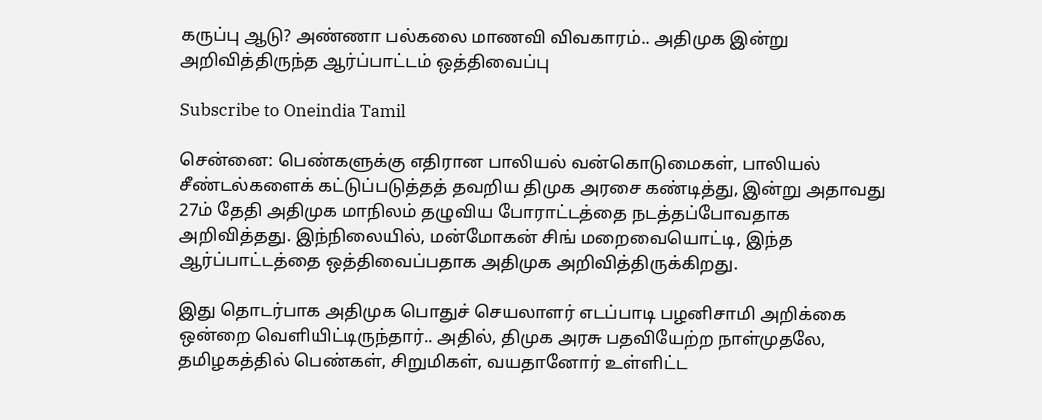கருப்பு ஆடு? அண்ணா பல்கலை மாணவி விவகாரம்.. அதிமுக இன்று அறிவித்திருந்த ஆர்ப்பாட்டம் ஒத்திவைப்பு

Subscribe to Oneindia Tamil

சென்னை: பெண்களுக்கு எதிரான பாலியல் வன்கொடுமைகள், பாலியல் சீண்டல்களைக் கட்டுப்படுத்தத் தவறிய திமுக அரசை கண்டித்து, இன்று அதாவது 27ம் தேதி அதிமுக மாநிலம் தழுவிய போராட்டத்தை நடத்தப்போவதாக அறிவித்தது. இந்நிலையில், மன்மோகன் சிங் மறைவையொட்டி, இந்த ஆர்ப்பாட்டத்தை ஒத்திவைப்பதாக அதிமுக அறிவித்திருக்கிறது.

இது தொடர்பாக அதிமுக பொதுச் செயலாளர் எடப்பாடி பழனிசாமி அறிக்கை ஒன்றை வெளியிட்டிருந்தார்.. அதில், திமுக அரசு பதவியேற்ற நாள்முதலே, தமிழகத்தில் பெண்கள், சிறுமிகள், வயதானோர் உள்ளிட்ட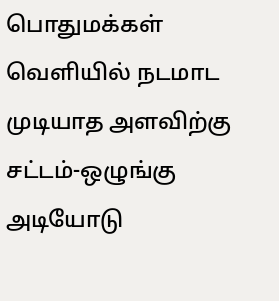பொதுமக்கள் வெளியில் நடமாட முடியாத அளவிற்கு சட்டம்-ஒழுங்கு அடியோடு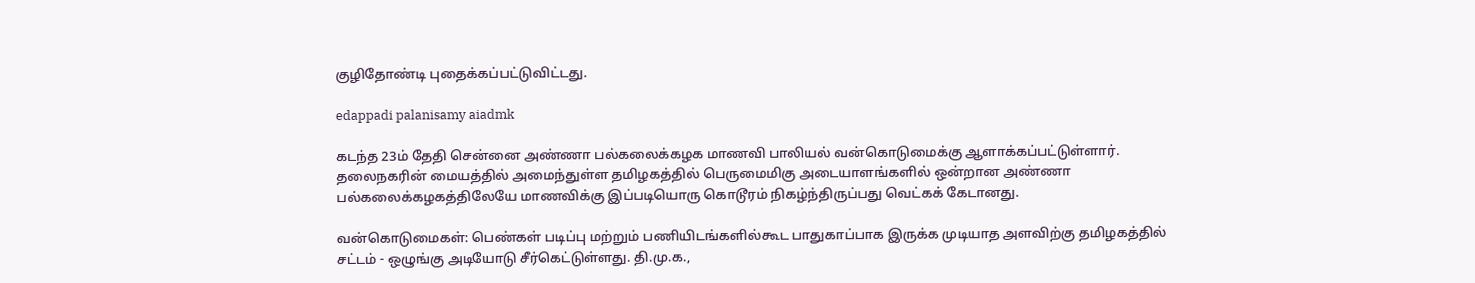குழிதோண்டி புதைக்கப்பட்டுவிட்டது.

edappadi palanisamy aiadmk

கடந்த 23ம் தேதி சென்னை அண்ணா பல்கலைக்கழக மாணவி பாலியல் வன்கொடுமைக்கு ஆளாக்கப்பட்டுள்ளார். தலைநகரின் மையத்தில் அமைந்துள்ள தமிழகத்தில் பெருமைமிகு அடையாளங்களில் ஒன்றான அண்ணா பல்கலைக்கழகத்திலேயே மாணவிக்கு இப்படியொரு கொடூரம் நிகழ்ந்திருப்பது வெட்கக் கேடானது.

வன்கொடுமைகள்: பெண்கள் படிப்பு மற்றும் பணியிடங்களில்கூட பாதுகாப்பாக இருக்க முடியாத அளவிற்கு தமிழகத்தில் சட்டம் - ஒழுங்கு அடியோடு சீர்கெட்டுள்ளது. தி.மு.க.,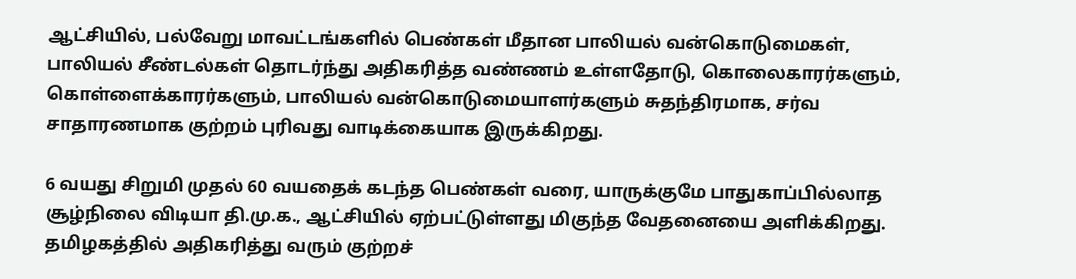ஆட்சியில், பல்வேறு மாவட்டங்களில் பெண்கள் மீதான பாலியல் வன்கொடுமைகள், பாலியல் சீண்டல்கள் தொடர்ந்து அதிகரித்த வண்ணம் உள்ளதோடு, கொலைகாரர்களும், கொள்ளைக்காரர்களும், பாலியல் வன்கொடுமையாளர்களும் சுதந்திரமாக, சர்வ சாதாரணமாக குற்றம் புரிவது வாடிக்கையாக இருக்கிறது.

6 வயது சிறுமி முதல் 60 வயதைக் கடந்த பெண்கள் வரை, யாருக்குமே பாதுகாப்பில்லாத சூழ்நிலை விடியா தி.மு.க., ஆட்சியில் ஏற்பட்டுள்ளது மிகுந்த வேதனையை அளிக்கிறது. தமிழகத்தில் அதிகரித்து வரும் குற்றச்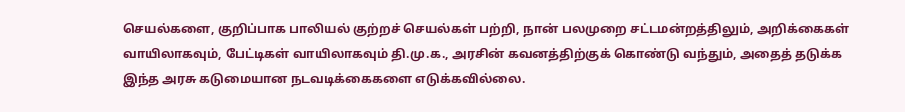செயல்களை, குறிப்பாக பாலியல் குற்றச் செயல்கள் பற்றி, நான் பலமுறை சட்டமன்றத்திலும், அறிக்கைகள் வாயிலாகவும், பேட்டிகள் வாயிலாகவும் தி.மு.க., அரசின் கவனத்திற்குக் கொண்டு வந்தும், அதைத் தடுக்க இந்த அரசு கடுமையான நடவடிக்கைகளை எடுக்கவில்லை.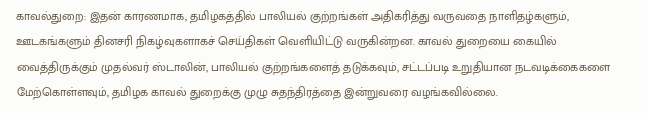காவல்துறை: இதன் காரணமாக, தமிழகத்தில் பாலியல் குற்றங்கள் அதிகரித்து வருவதை நாளிதழ்களும், ஊடகங்களும் தினசரி நிகழ்வுகளாகச் செய்திகள் வெளியிட்டு வருகின்றன. காவல் துறையை கையில் வைத்திருக்கும் முதல்வர் ஸ்டாலின், பாலியல் குற்றங்களைத் தடுக்கவும், சட்டப்படி உறுதியான நடவடிக்கைகளை மேற்கொள்ளவும், தமிழக காவல் துறைக்கு முழு சுதந்திரத்தை இன்றுவரை வழங்கவில்லை.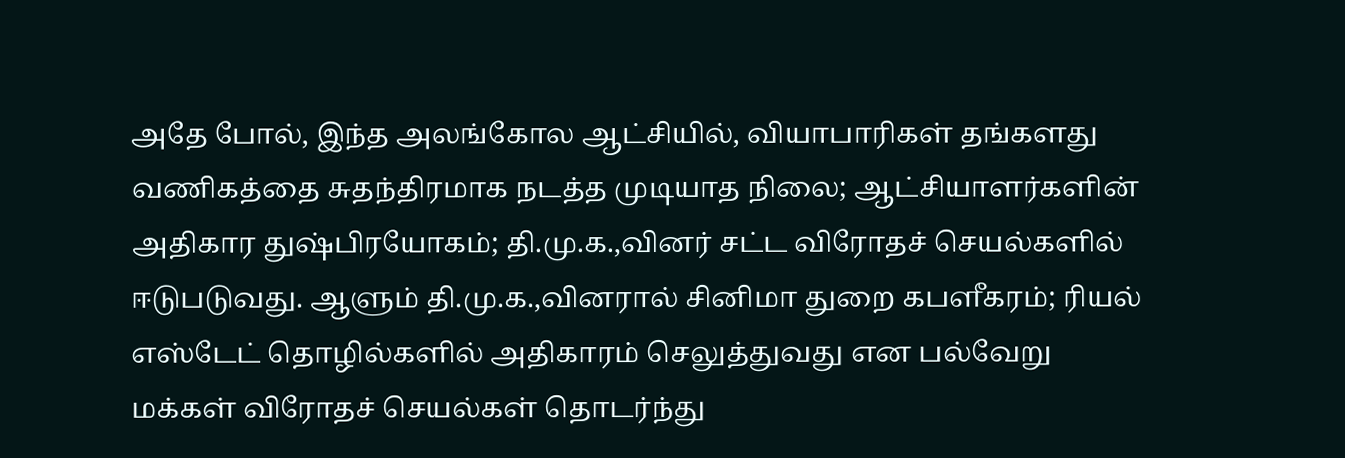அதே போல், இந்த அலங்கோல ஆட்சியில், வியாபாரிகள் தங்களது வணிகத்தை சுதந்திரமாக நடத்த முடியாத நிலை; ஆட்சியாளர்களின் அதிகார துஷ்பிரயோகம்; தி.மு.க.,வினர் சட்ட விரோதச் செயல்களில் ஈடுபடுவது. ஆளும் தி.மு.க.,வினரால் சினிமா துறை கபளீகரம்; ரியல் எஸ்டேட் தொழில்களில் அதிகாரம் செலுத்துவது என பல்வேறு மக்கள் விரோதச் செயல்கள் தொடர்ந்து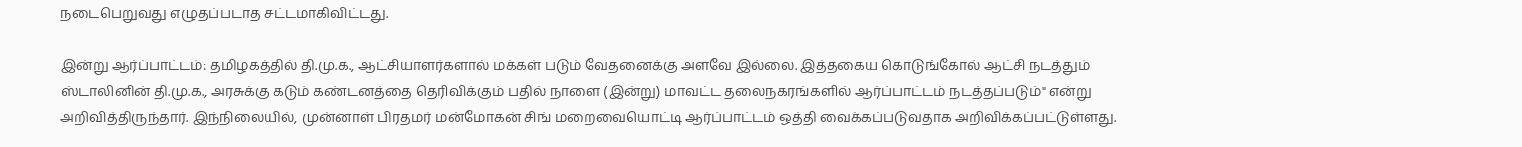நடைபெறுவது எழுதப்படாத சட்டமாகிவிட்டது.

இன்று ஆர்ப்பாட்டம்: தமிழகத்தில் தி.மு.க., ஆட்சியாளர்களால் மக்கள் படும் வேதனைக்கு அளவே இல்லை. இத்தகைய கொடுங்கோல் ஆட்சி நடத்தும் ஸ்டாலினின் தி.மு.க., அரசுக்கு கடும் கண்டனத்தை தெரிவிக்கும் பதில் நாளை (இன்று) மாவட்ட தலைநகரங்களில் ஆர்ப்பாட்டம் நடத்தப்படும்" என்று அறிவித்திருந்தார். இந்நிலையில், முன்னாள் பிரதமர் மன்மோகன் சிங் மறைவையொட்டி ஆர்ப்பாட்டம் ஒத்தி வைக்கப்படுவதாக அறிவிக்கப்பட்டுள்ளது.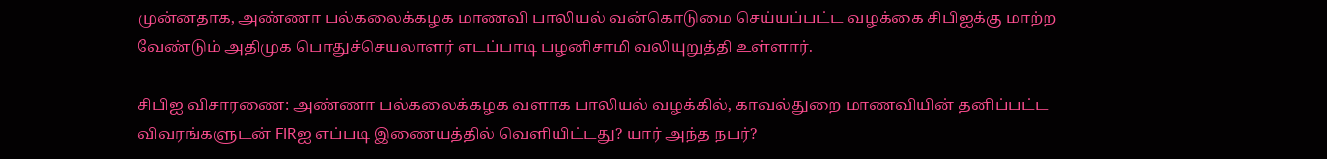முன்னதாக, அண்ணா பல்கலைக்கழக மாணவி பாலியல் வன்கொடுமை செய்யப்பட்ட வழக்கை சிபிஐக்கு மாற்ற வேண்டும் அதிமுக பொதுச்செயலாளர் எடப்பாடி பழனிசாமி வலியுறுத்தி உள்ளார்.

சிபிஐ விசாரணை: அண்ணா பல்கலைக்கழக வளாக பாலியல் வழக்கில், காவல்துறை மாணவியின் தனிப்பட்ட விவரங்களுடன் FIRஐ எப்படி இணையத்தில் வெளியிட்டது? யார் அந்த நபர்?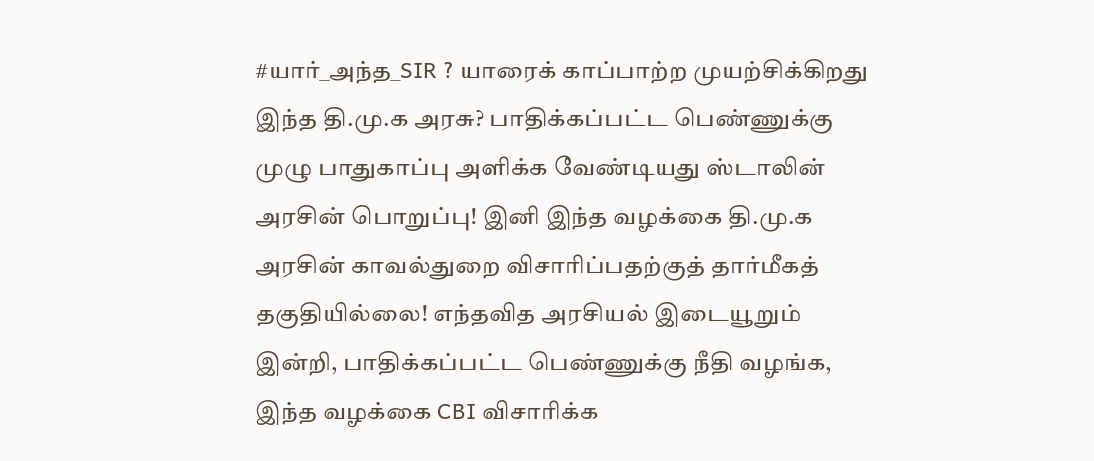#யார்_அந்த_SIR ? யாரைக் காப்பாற்ற முயற்சிக்கிறது இந்த தி.மு.க அரசு? பாதிக்கப்பட்ட பெண்ணுக்கு முழு பாதுகாப்பு அளிக்க வேண்டியது ஸ்டாலின் அரசின் பொறுப்பு! இனி இந்த வழக்கை தி.மு.க அரசின் காவல்துறை விசாரிப்பதற்குத் தார்மீகத் தகுதியில்லை! எந்தவித அரசியல் இடையூறும் இன்றி, பாதிக்கப்பட்ட பெண்ணுக்கு நீதி வழங்க, இந்த வழக்கை CBI விசாரிக்க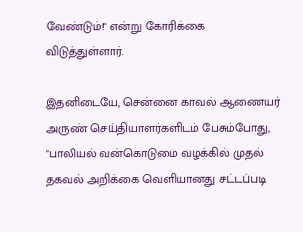வேண்டும்!" என்று கோரிக்கை விடுத்துள்ளார்.

இதனிடையே, சென்னை காவல் ஆணையர் அருண் செய்தியாளர்களிடம் பேசும்போது, "பாலியல் வன்கொடுமை வழக்கில் முதல் தகவல் அறிக்கை வெளியானது சட்டப்படி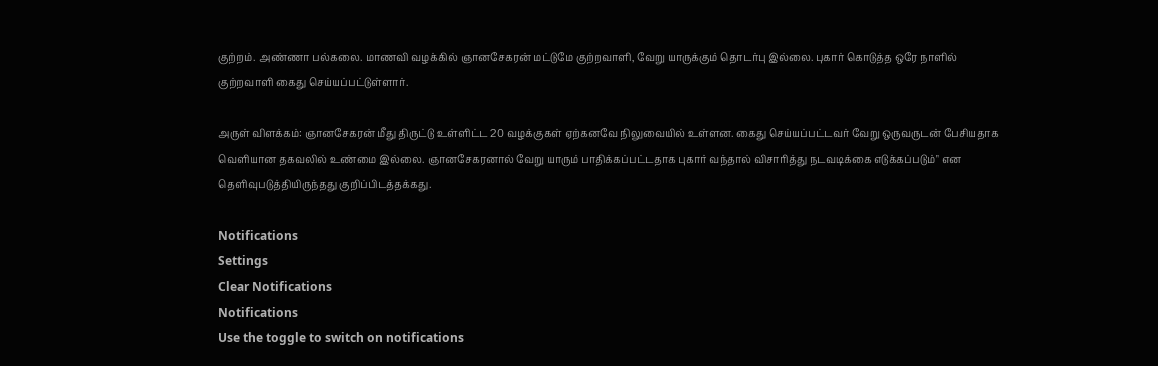குற்றம். அண்ணா பல்கலை. மாணவி வழக்கில் ஞானசேகரன் மட்டுமே குற்றவாளி, வேறு யாருக்கும் தொடர்பு இல்லை. புகார் கொடுத்த ஒரே நாளில் குற்றவாளி கைது செய்யப்பட்டுள்ளார்.

அருள் விளக்கம்: ஞானசேகரன் மீது திருட்டு உள்ளிட்ட 20 வழக்குகள் ஏற்கனவே நிலுவையில் உள்ளன. கைது செய்யப்பட்டவர் வேறு ஒருவருடன் பேசியதாக வெளியான தகவலில் உண்மை இல்லை. ஞானசேகரனால் வேறு யாரும் பாதிக்கப்பட்டதாக புகார் வந்தால் விசாரித்து நடவடிக்கை எடுக்கப்படும்" என தெளிவுபடுத்தியிருந்தது குறிப்பிடத்தக்கது.

Notifications
Settings
Clear Notifications
Notifications
Use the toggle to switch on notifications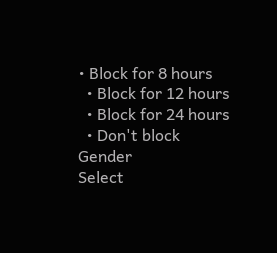• Block for 8 hours
  • Block for 12 hours
  • Block for 24 hours
  • Don't block
Gender
Select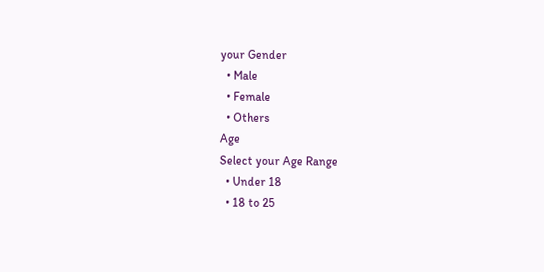your Gender
  • Male
  • Female
  • Others
Age
Select your Age Range
  • Under 18
  • 18 to 25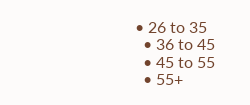• 26 to 35
  • 36 to 45
  • 45 to 55
  • 55+